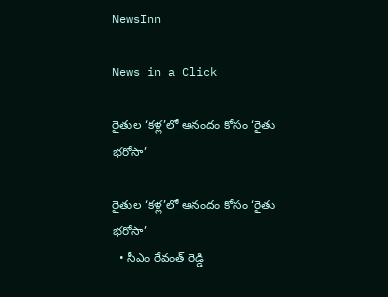NewsInn

News in a Click

రైతుల ‘క‌ళ్ల‌’లో ఆనందం కోసం ‘రైతు భ‌రోసా’

రైతుల ‘క‌ళ్ల‌’లో ఆనందం కోసం ‘రైతు భ‌రోసా’
  • సీఎం రేవంత్ రెడ్డి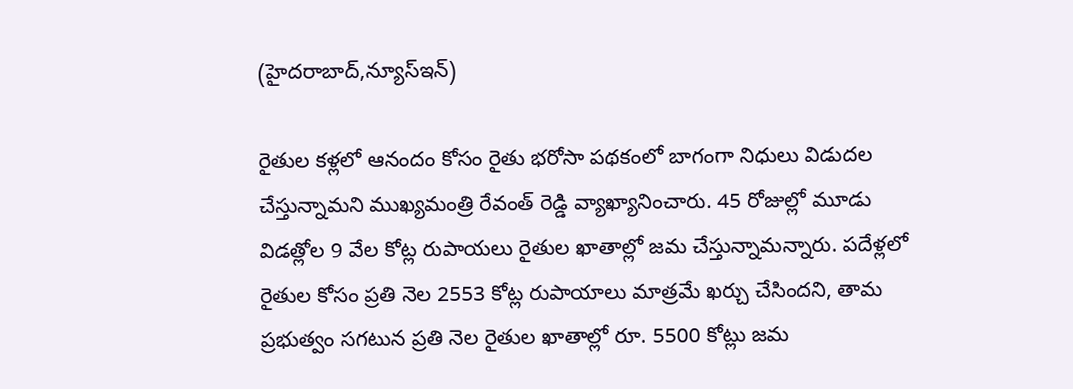(హైద‌రాబాద్,న్యూస్ఇన్‌)

రైతుల క‌ళ్ల‌లో ఆనందం కోసం రైతు భ‌రోసా ప‌థ‌కంలో బాగంగా నిధులు విడుద‌ల చేస్తున్నామ‌ని ముఖ్య‌మంత్రి రేవంత్ రెడ్డి వ్యాఖ్యానించారు. 45 రోజుల్లో మూడు విడ‌త్లోల 9 వేల కోట్ల రుపాయ‌లు రైతుల ఖాతాల్లో జ‌మ చేస్తున్నామ‌న్నారు. ప‌దేళ్ల‌లో రైతుల కోసం ప్ర‌తి నెల 2553 కోట్ల రుపాయాలు మాత్ర‌మే ఖ‌ర్చు చేసిందని, తామ ప్ర‌భుత్వం స‌గ‌టున ప్ర‌తి నెల రైతుల ఖాతాల్లో రూ. 5500 కోట్లు జమ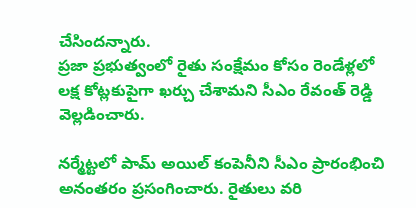చేసింద‌న్నారు.
ప్రజా ప్రభుత్వంలో రైతు సంక్షేమం కోసం రెండేళ్లలో లక్ష కోట్లకుపైగా ఖర్చు చేశామ‌ని సీఎం రేవంత్ రెడ్డి వెల్ల‌డించారు.

న‌ర్మేట్ట‌లో పామ్ అయిల్ కంపెనీని సీఎం ప్రారంభించి అనంత‌రం ప్ర‌సంగించారు. రైతులు వ‌రి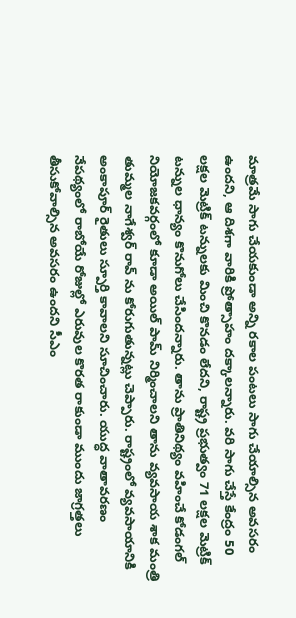మాత్ర‌మే సాగు చేయ‌కుండా అన్ని ర‌కాల పంట‌లు సాగు చేయాల్సిన అవ‌స‌రం ఉంద‌ని, ఆ దిశ‌గా వారికి ప్రోత్సాహం ద‌క్కాల‌న్నారు. వ‌రి సాగు చేస్తే కేంద్రం 50 ల‌క్ష‌ల మెట్రిక్ ట‌న్నుల‌కు మించి కొన‌డం లేదని, రాష్ట్ర ప్ర‌భుత్వం 71 ల‌క్ష‌ల మెట్రిక్ ట‌న్నుల ధాన్యం కొనుగోలు చేసింద‌న్నారు. తాను ప్రాతినిథ్యం వ‌హించే కోడంగ‌ల్ నియోజ‌క‌వ‌ర్గంలో కూడా అయిల్ పామ్ నిర్మించాల‌ని తాను వ్య‌వ‌సాయ శాక మంత్రి తుమ్మ‌ల నాగేశ్వర్ రావ్ ను కోరుగుతున్న‌ట్లు చెప్పారు. రాష్ట్రంలో వ్య‌వ‌సాయానికి అంకాపూర్ రైతులు స్పూర్తి కావాల‌ని సూచించారు. యుద్ధ వాతావ‌ర‌ణం నేప‌థ్యంలో రాబోయే రోజుల్లో ఎరువుల కొర‌త రాకుండా ముందు జాగ్ర‌త్త‌లు తీసుకోవాల్సిన అవ‌స‌రం ఉంద‌ని సీఎం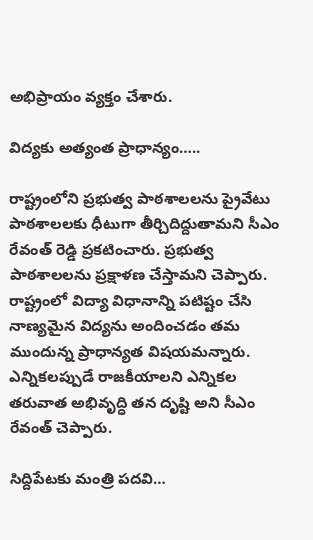అభిప్రాయం వ్య‌క్తం చేశారు.

విద్యకు అత్యంత ప్రాధాన్యం…..

రాష్ట్రంలోని ప్ర‌భుత్వ పాఠ‌శాల‌ల‌ను ప్రైవేటు పాఠ‌శాల‌ల‌కు ధీటుగా తీర్చిదిద్దుతామ‌ని సీఎం రేవంత్ రెడ్డి ప్ర‌క‌టించారు. ప్ర‌భుత్వ పాఠ‌శాల‌ల‌ను ప్ర‌క్షాళ‌ణ చేస్తామ‌ని చెప్పారు. రాష్ట్రంలో విద్యా విధానాన్ని ప‌టిష్టం చేసి నాణ్య‌మైన విద్య‌ను అందించ‌డం త‌మ ముందున్న ప్రాధాన్య‌త విష‌య‌మ‌న్నారు. ఎన్నిక‌ల‌ప్పుడే రాజ‌కీయాల‌ని ఎన్నిక‌ల త‌రువాత అభివృద్ధి త‌న దృష్టి అని సీఎం రేవంత్ చెప్పారు.

సిద్దిపేట‌కు మంత్రి ప‌ద‌వి…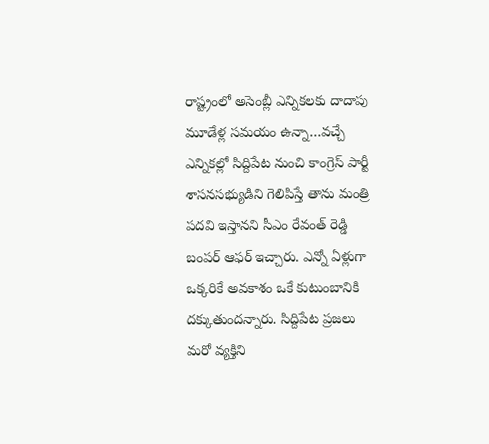రాష్ట్రంలో అసెంబ్లీ ఎన్నిక‌ల‌కు దాదాపు మూడేళ్ల స‌మ‌యం ఉన్నా…వ‌చ్చే ఎన్నిక‌ల్లో సిద్దిపేట నుంచి కాంగ్రెస్ పార్టీ శాస‌న‌స‌భ్యుడిని గెలిపిస్తే తాను మంత్రి ప‌ద‌వి ఇస్తాన‌ని సీఎం రేవంత్ రెడ్డి బంప‌ర్ ఆఫ‌ర్ ఇచ్చారు. ఎన్నో ఏళ్లుగా ఒక్క‌రికే అవ‌కాశం ఒకే కుటుంబానికి ద‌క్కుతుంద‌న్నారు. సిద్దిపేట ప్ర‌జ‌లు మ‌రో వ్య‌క్తిని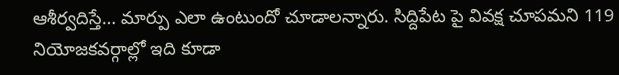ఆశీర్వ‌దిస్తే… మార్పు ఎలా ఉంటుందో చూడాల‌న్నారు. సిద్దిపేట పై వివ‌క్ష చూప‌మ‌ని 119 నియోజ‌క‌వ‌ర్గాల్లో ఇది కూడా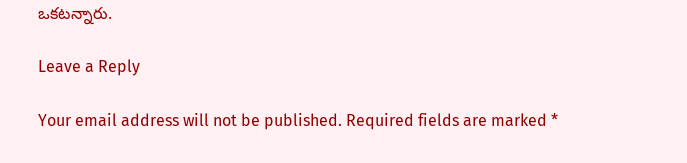ఒక‌ట‌న్నారు.

Leave a Reply

Your email address will not be published. Required fields are marked *